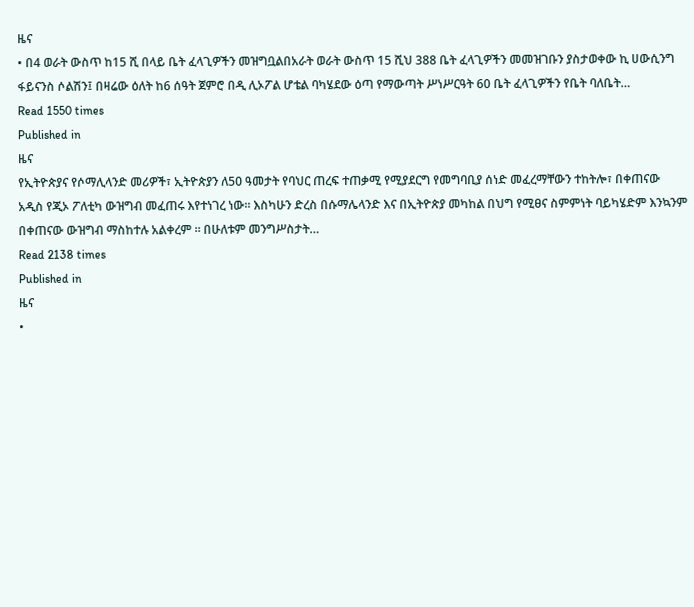ዜና
• በ4 ወራት ውስጥ ከ15 ሺ በላይ ቤት ፈላጊዎችን መዝግቧልበአራት ወራት ውስጥ 15 ሺህ 388 ቤት ፈላጊዎችን መመዝገቡን ያስታወቀው ኪ ሀውሲንግ ፋይናንስ ሶልሽን፤ በዛሬው ዕለት ከ6 ሰዓት ጀምሮ በዲ ሊኦፖል ሆቴል ባካሄደው ዕጣ የማውጣት ሥነሥርዓት 60 ቤት ፈላጊዎችን የቤት ባለቤት…
Read 1550 times
Published in
ዜና
የኢትዮጵያና የሶማሊላንድ መሪዎች፣ ኢትዮጵያን ለ50 ዓመታት የባህር ጠረፍ ተጠቃሚ የሚያደርግ የመግባቢያ ሰነድ መፈረማቸውን ተከትሎ፣ በቀጠናው አዲስ የጂኦ ፖለቲካ ውዝግብ መፈጠሩ እየተነገረ ነው። እስካሁን ድረስ በሱማሌላንድ እና በኢትዮጵያ መካከል በህግ የሚፀና ስምምነት ባይካሄድም እንኳንም በቀጠናው ውዝግብ ማስከተሉ አልቀረም ። በሁለቱም መንግሥስታት…
Read 2138 times
Published in
ዜና
•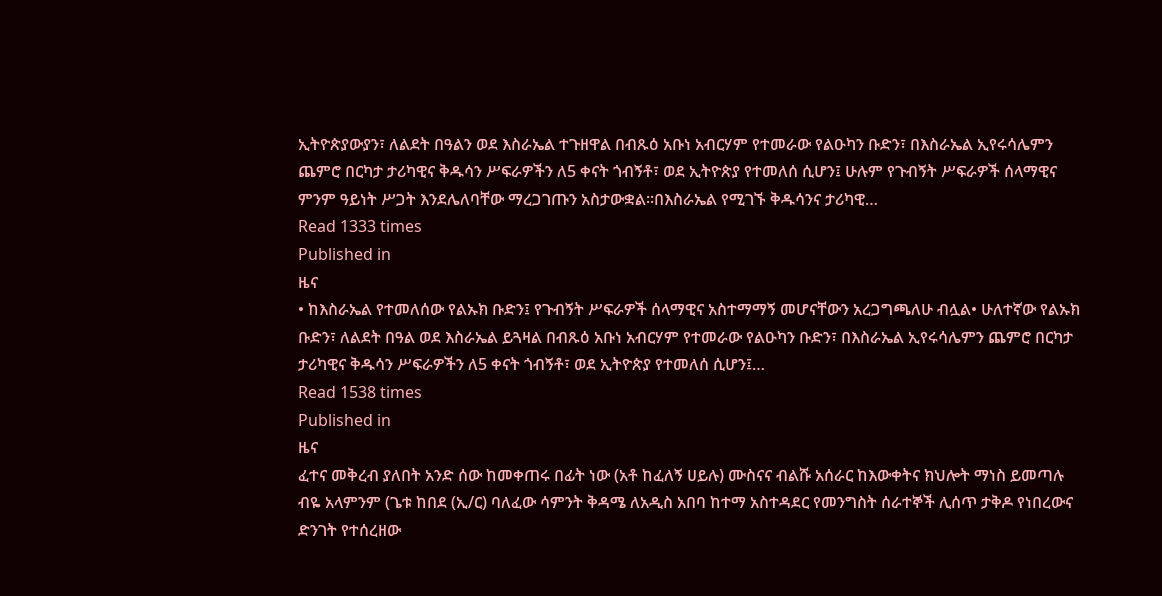ኢትዮጵያውያን፣ ለልደት በዓልን ወደ እስራኤል ተጉዘዋል በብጹዕ አቡነ አብርሃም የተመራው የልዑካን ቡድን፣ በእስራኤል ኢየሩሳሌምን ጨምሮ በርካታ ታሪካዊና ቅዱሳን ሥፍራዎችን ለ5 ቀናት ጎብኝቶ፣ ወደ ኢትዮጵያ የተመለሰ ሲሆን፤ ሁሉም የጉብኝት ሥፍራዎች ሰላማዊና ምንም ዓይነት ሥጋት እንደሌለባቸው ማረጋገጡን አስታውቋል፡፡በእስራኤል የሚገኙ ቅዱሳንና ታሪካዊ…
Read 1333 times
Published in
ዜና
• ከእስራኤል የተመለሰው የልኡክ ቡድን፤ የጉብኝት ሥፍራዎች ሰላማዊና አስተማማኝ መሆናቸውን አረጋግጫለሁ ብሏል• ሁለተኛው የልኡክ ቡድን፣ ለልደት በዓል ወደ እስራኤል ይጓዛል በብጹዕ አቡነ አብርሃም የተመራው የልዑካን ቡድን፣ በእስራኤል ኢየሩሳሌምን ጨምሮ በርካታ ታሪካዊና ቅዱሳን ሥፍራዎችን ለ5 ቀናት ጎብኝቶ፣ ወደ ኢትዮጵያ የተመለሰ ሲሆን፤…
Read 1538 times
Published in
ዜና
ፈተና መቅረብ ያለበት አንድ ሰው ከመቀጠሩ በፊት ነው (አቶ ከፈለኝ ሀይሉ) ሙስናና ብልሹ አሰራር ከእውቀትና ክህሎት ማነስ ይመጣሉ ብዬ አላምንም (ጌቱ ከበደ (ኢ/ር) ባለፈው ሳምንት ቅዳሜ ለአዲስ አበባ ከተማ አስተዳደር የመንግስት ሰራተኞች ሊሰጥ ታቅዶ የነበረውና ድንገት የተሰረዘው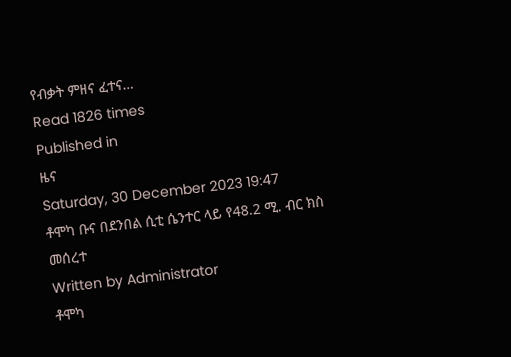የብቃት ምዘና ፈተና…
Read 1826 times
Published in
ዜና
Saturday, 30 December 2023 19:47
ቶሞካ ቡና በደንበል ሲቲ ሴንተር ላይ የ48.2 ሚ. ብር ክስ መሰረተ
Written by Administrator
ቶሞካ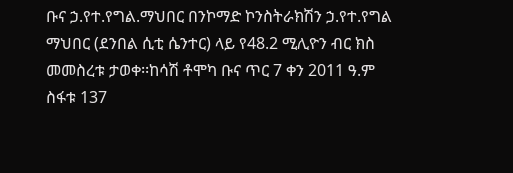ቡና ኃ.የተ.የግል.ማህበር በንኮማድ ኮንስትራክሽን ኃ.የተ.የግል ማህበር (ደንበል ሲቲ ሴንተር) ላይ የ48.2 ሚሊዮን ብር ክስ መመስረቱ ታወቀ፡፡ከሳሽ ቶሞካ ቡና ጥር 7 ቀን 2011 ዓ.ም ስፋቱ 137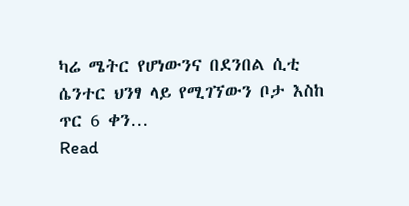ካሬ ሜትር የሆነውንና በደንበል ሲቲ ሴንተር ህንፃ ላይ የሚገኘውን ቦታ እስከ ጥር 6 ቀን…
Read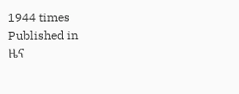1944 times
Published in
ዜና